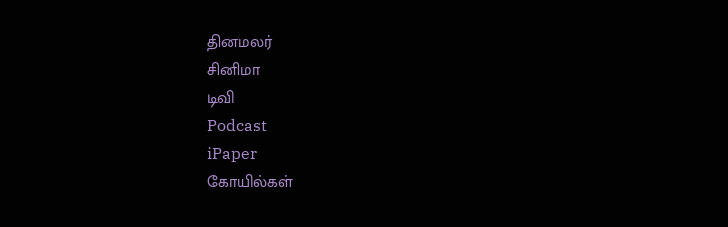தினமலர்
சினிமா
டிவி
Podcast
iPaper
கோயில்கள்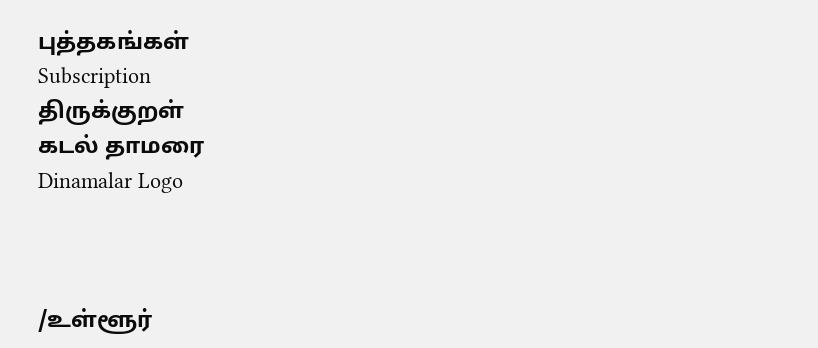புத்தகங்கள்
Subscription
திருக்குறள்
கடல் தாமரை
Dinamalar Logo



/உள்ளூர்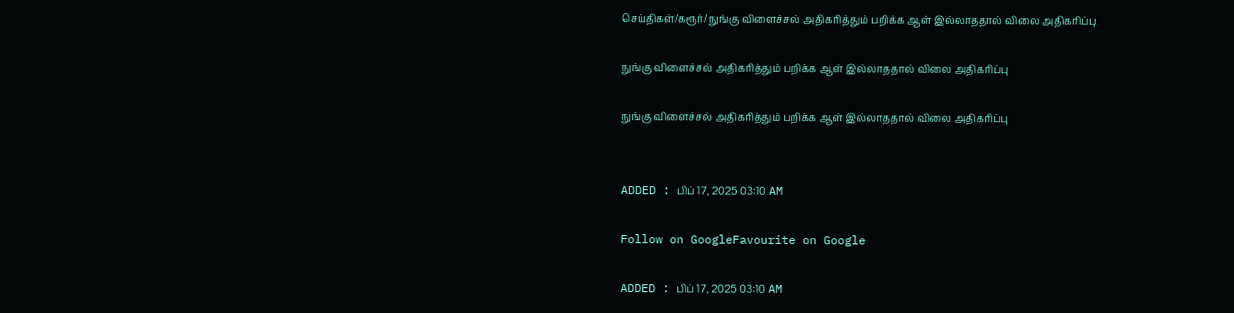செய்திகள்/கரூர்/ நுங்கு விளைச்சல் அதிகரித்தும் பறிக்க ஆள் இல்லாததால் விலை அதிகரிப்பு

நுங்கு விளைச்சல் அதிகரித்தும் பறிக்க ஆள் இல்லாததால் விலை அதிகரிப்பு

நுங்கு விளைச்சல் அதிகரித்தும் பறிக்க ஆள் இல்லாததால் விலை அதிகரிப்பு


ADDED : பிப் 17, 2025 03:10 AM

Follow on GoogleFavourite on Google

ADDED : பிப் 17, 2025 03:10 AM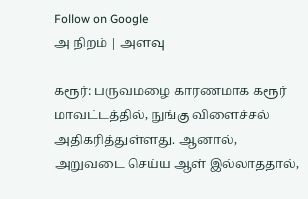Follow on Google
அ நிறம் | அளவு

கரூர்: பருவமழை காரணமாக கரூர் மாவட்டத்தில், நுங்கு விளைச்சல் அதிகரித்துள்ளது. ஆனால், அறுவடை செய்ய ஆள் இல்லாததால்,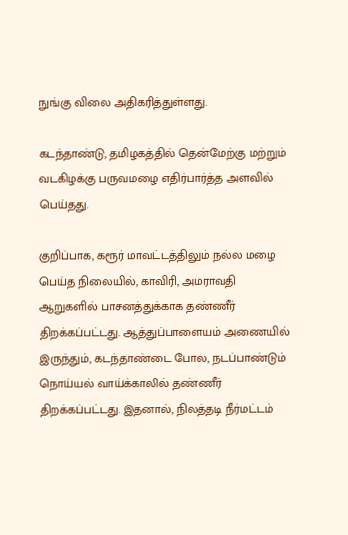நுங்கு விலை அதிகரித்துள்ளது.

கடந்தாண்டு, தமிழகத்தில் தென்மேற்கு மற்றும் வடகிழக்கு பருவமழை எதிர்பார்த்த அளவில் பெய்தது.

குறிப்பாக, கரூர் மாவட்டத்திலும் நல்ல மழை பெய்த நிலையில், காவிரி, அமராவதி ஆறுகளில் பாசனத்துக்காக தண்ணீர் திறக்கப்பட்டது. ஆத்துப்பாளையம் அணையில் இருந்தும், கடந்தாண்டை போல, நடப்பாண்டும் நொய்யல் வாய்க்காலில் தண்ணீர் திறக்கப்பட்டது. இதனால், நிலத்தடி நீர்மட்டம்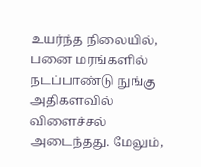உயர்ந்த நிலையில், பனை மரங்களில் நடப்பாண்டு நுங்கு அதிகளவில் விளைச்சல் அடைந்தது. மேலும்,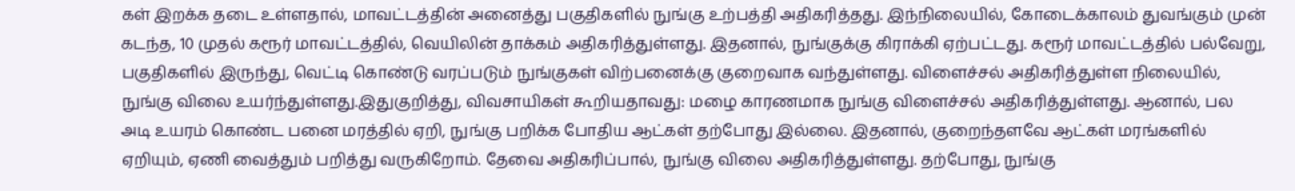கள் இறக்க தடை உள்ளதால், மாவட்டத்தின் அனைத்து பகுதிகளில் நுங்கு உற்பத்தி அதிகரித்தது. இந்நிலையில், கோடைக்காலம் துவங்கும் முன் கடந்த, 10 முதல் கரூர் மாவட்டத்தில், வெயிலின் தாக்கம் அதிகரித்துள்ளது. இதனால், நுங்குக்கு கிராக்கி ஏற்பட்டது. கரூர் மாவட்டத்தில் பல்வேறு, பகுதிகளில் இருந்து, வெட்டி கொண்டு வரப்படும் நுங்குகள் விற்பனைக்கு குறைவாக வந்துள்ளது. விளைச்சல் அதிகரித்துள்ள நிலையில், நுங்கு விலை உயர்ந்துள்ளது.இதுகுறித்து, விவசாயிகள் கூறியதாவது: மழை காரணமாக நுங்கு விளைச்சல் அதிகரித்துள்ளது. ஆனால், பல அடி உயரம் கொண்ட பனை மரத்தில் ஏறி, நுங்கு பறிக்க போதிய ஆட்கள் தற்போது இல்லை. இதனால், குறைந்தளவே ஆட்கள் மரங்களில் ஏறியும், ஏணி வைத்தும் பறித்து வருகிறோம். தேவை அதிகரிப்பால், நுங்கு விலை அதிகரித்துள்ளது. தற்போது, நுங்கு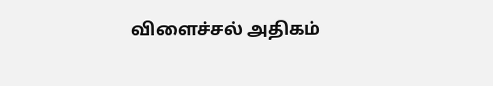விளைச்சல் அதிகம்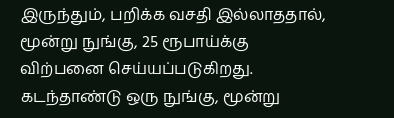இருந்தும், பறிக்க வசதி இல்லாததால், மூன்று நுங்கு, 25 ரூபாய்க்கு விற்பனை செய்யப்படுகிறது. கடந்தாண்டு ஒரு நுங்கு, மூன்று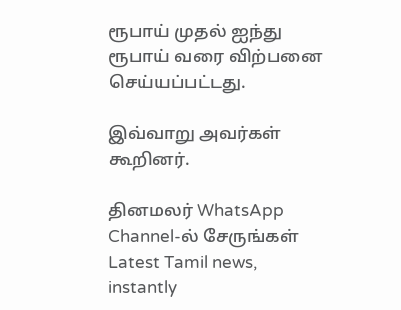ரூபாய் முதல் ஐந்து ரூபாய் வரை விற்பனை செய்யப்பட்டது.

இவ்வாறு அவர்கள் கூறினர்.

தினமலர் WhatsApp Channel-ல் சேருங்கள்
Latest Tamil news, instantly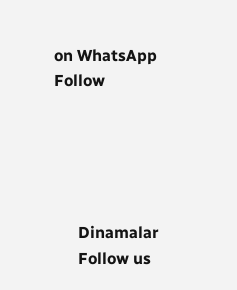on WhatsApp
Follow





      Dinamalar
      Follow us